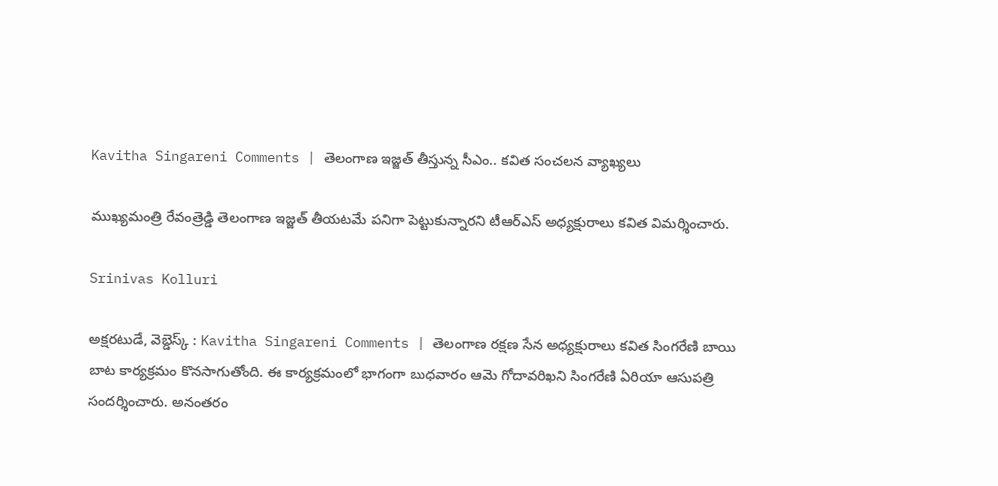Kavitha Singareni Comments | తెలంగాణ ఇజ్జత్ తీస్తున్న సీఎం.. కవిత సంచలన వ్యాఖ్యలు

ముఖ్యమంత్రి రేవంత్రెడ్డి తెలంగాణ ఇజ్జత్ తీయటమే పనిగా పెట్టుకున్నారని టీఆర్ఎస్ అధ్యక్షురాలు కవిత విమర్శించారు.

Srinivas Kolluri

అక్షరటుడే, వెబ్డెస్క్ : Kavitha Singareni Comments | తెలంగాణ రక్షణ సేన అధ్యక్షురాలు కవిత సింగరేణి బాయి బాట కార్యక్రమం కొనసాగుతోంది. ఈ కార్యక్రమంలో భాగంగా బుధవారం ఆమె గోదావరిఖని సింగరేణి ఏరియా ఆసుపత్రి సందర్శించారు. అనంతరం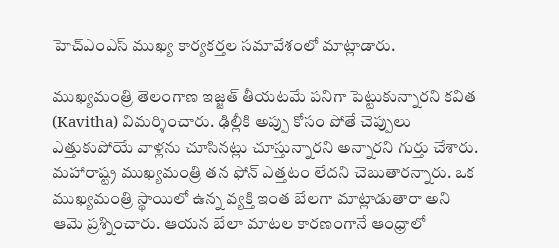హెచ్ఎంఎస్ ముఖ్య కార్యకర్తల సమావేశంలో మాట్లాడారు.

ముఖ్యమంత్రి తెలంగాణ ఇజ్జత్ తీయటమే పనిగా పెట్టుకున్నారని కవిత (Kavitha) విమర్శించారు. ఢిల్లీకి అప్పు కోసం పోతే చెప్పులు ఎత్తుకుపోయే వాళ్లను చూసినట్లు చూస్తున్నారని అన్నారని గుర్తు చేశారు. మహారాష్ట్ర ముఖ్యమంత్రి తన ఫోన్ ఎత్తటం లేదని చెబుతారన్నారు. ఒక ముఖ్యమంత్రి స్థాయిలో ఉన్న వ్యక్తి ఇంత బేలగా మాట్లాడుతారా అని ఆమె ప్రశ్నించారు. ఆయన బేలా మాటల కారణంగానే ఆంధ్రాలో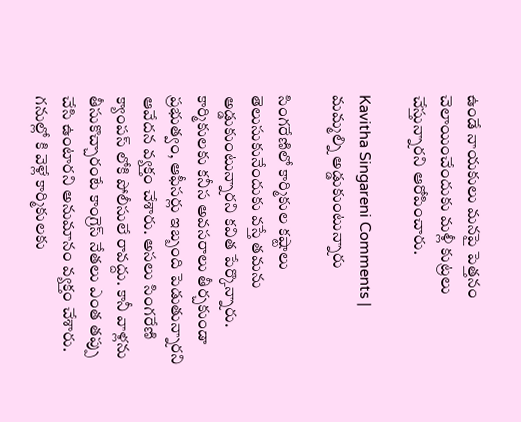ఉండే నాయకులు మనపై పెత్తనం చెలాయించేందుకు మళ్లీ కుట్రలు చేస్తున్నారని ఆరోపించారు.

Kavitha Singareni Comments | మమ్మల్ని అడ్డుకుంటున్నారు

సింగరేణిలో కార్మికుల కష్టాలు తెలుసుకునేందుకు వస్తే తమను అడ్డుకుంటున్నారని కవిత పేర్కొన్నారు. కార్మికులకు కనీస అవసరాలు తీర్చకుండా ప్రభుత్వం, ఆఫీసర్లు ఇబ్బంది పెడుతున్నారని ఆవేదన వ్యక్తం చేశారు. అసలు సింగరేణి క్యాంపస్ లోకి పోలీసులే రావద్దు. కానీ వాళ్లను తీసుకొచ్చారంటే కాంగ్రెస్ నేతలు ఎంత తప్పు చేసి ఉంటారని అనుమానం వ్యక్తం చేశారు. గనుల్లో కి వెళ్లే కార్మికులకు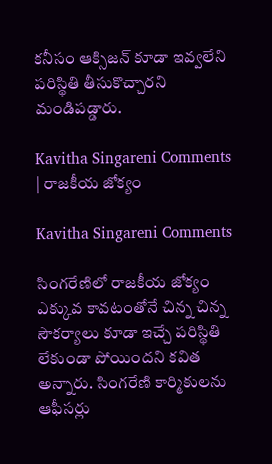కనీసం ఆక్సిజన్ కూడా ఇవ్వలేని పరిస్థితి తీసుకొచ్చారని మండిపడ్డారు.

Kavitha Singareni Comments | రాజకీయ జోక్యం

Kavitha Singareni Comments

సింగరేణిలో రాజకీయ జోక్యం ఎక్కువ కావటంతోనే చిన్న చిన్న సౌకర్యాలు కూడా ఇచ్చే పరిస్థితి లేకుండా పోయిందని కవిత అన్నారు. సింగరేణి కార్మికులను ఆఫీసర్లు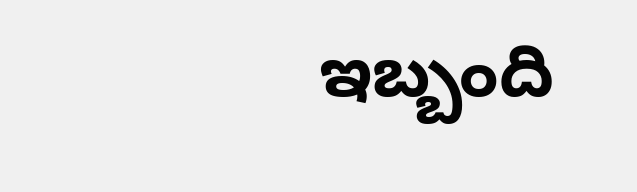ఇబ్బంది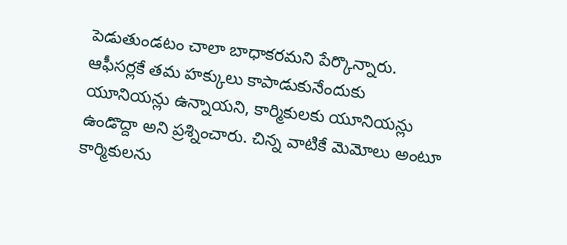పెడుతుండటం చాలా బాధాకరమని పేర్కొన్నారు. ఆఫీసర్లకే తమ హక్కులు కాపాడుకునేందుకు యూనియన్లు ఉన్నాయని, కార్మికులకు యూనియన్లు ఉండొద్దా అని ప్రశ్నించారు. చిన్న వాటికే మెమోలు అంటూ కార్మికులను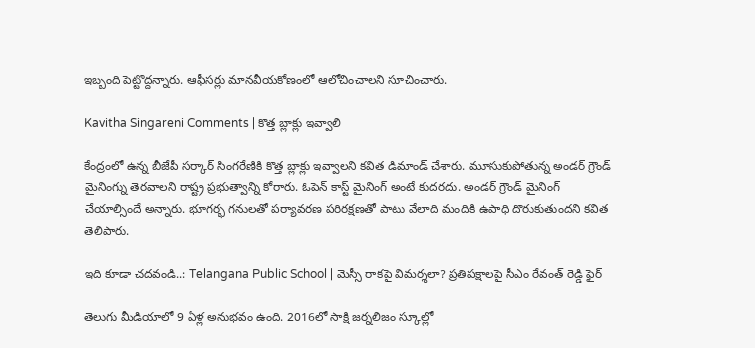ఇబ్బంది పెట్టొద్దన్నారు. ఆఫీసర్లు మానవీయకోణంలో ఆలోచించాలని సూచించారు.

Kavitha Singareni Comments | కొత్త బ్లాక్లు ఇవ్వాలి

కేంద్రంలో ఉన్న బీజేపీ సర్కార్ సింగరేణికి కొత్త బ్లాక్లు ఇవ్వాలని కవిత డిమాండ్ చేశారు. మూసుకుపోతున్న అండర్ గ్రౌండ్ మైనింగ్ను తెరవాలని రాష్ట్ర ప్రభుత్వాన్ని కోరారు. ఓపెన్ కాస్ట్ మైనింగ్ అంటే కుదరదు. అండర్ గ్రౌండ్ మైనింగ్ చేయాల్సిందే అన్నారు. భూగర్భ గనులతో పర్యావరణ పరిరక్షణతో పాటు వేలాది మందికి ఉపాధి దొరుకుతుందని కవిత తెలిపారు.

ఇది కూడా చదవండి..: Telangana Public School | మెస్సీ రాకపై విమర్శలా? ప్రతిపక్షాలపై సీఎం రేవంత్ రెడ్డి ఫైర్

తెలుగు మీడియాలో 9 ఏళ్ల అనుభవం ఉంది. 2016లో సాక్షి జర్నలిజం స్కూల్లో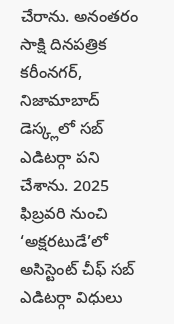చేరాను. అనంతరం సాక్షి దినపత్రిక కరీంనగర్, నిజామాబాద్ డెస్క్లలో సబ్ ఎడిటర్గా పని చేశాను. 2025 ఫిబ్రవరి నుంచి ‘అక్షరటుడే’లో అసిస్టెంట్ చీఫ్ సబ్ ఎడిటర్గా విధులు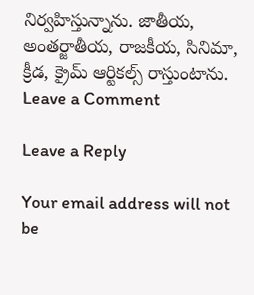నిర్వహిస్తున్నాను. జాతీయ, అంతర్జాతీయ, రాజకీయ, సినిమా, క్రీడ, క్రైమ్ ఆర్టికల్స్ రాస్తుంటాను.
Leave a Comment

Leave a Reply

Your email address will not be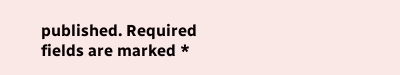published. Required fields are marked *